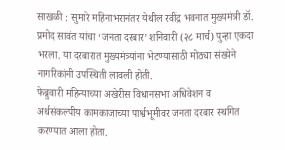साखळी : सुमारे महिनाभरानंतर येथील रवींद्र भवनात मुख्यमंत्री डॉ. प्रमोद सावंत यांचा ‘जनता दरबार’ शनिवारी (२८ मार्च) पुन्हा एकदा भरला. या दरबारात मुख्यमंत्र्यांना भेटण्यासाठी मोठ्या संख्येने नागरिकांनी उपस्थिती लावली होती.
फेब्रुवारी महिन्याच्या अखेरीस विधानसभा अधिवेशन व अर्थसंकल्पीय कामकाजाच्या पार्श्वभूमीवर जनता दरबार स्थगित करण्यात आला होता.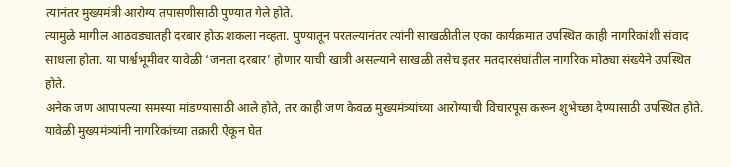त्यानंतर मुख्यमंत्री आरोग्य तपासणीसाठी पुण्यात गेले होते.
त्यामुळे मागील आठवड्यातही दरबार होऊ शकला नव्हता. पुण्यातून परतल्यानंतर त्यांनी साखळीतील एका कार्यक्रमात उपस्थित काही नागरिकांशी संवाद साधला होता. या पार्श्वभूमीवर यावेळी ‘जनता दरबार’ होणार याची खात्री असल्याने साखळी तसेच इतर मतदारसंघांतील नागरिक मोठ्या संख्येने उपस्थित होते.
अनेक जण आपापल्या समस्या मांडण्यासाठी आले होते, तर काही जण केवळ मुख्यमंत्र्यांच्या आरोग्याची विचारपूस करून शुभेच्छा देण्यासाठी उपस्थित होते. यावेळी मुख्यमंत्र्यांनी नागरिकांच्या तक्रारी ऐकून घेत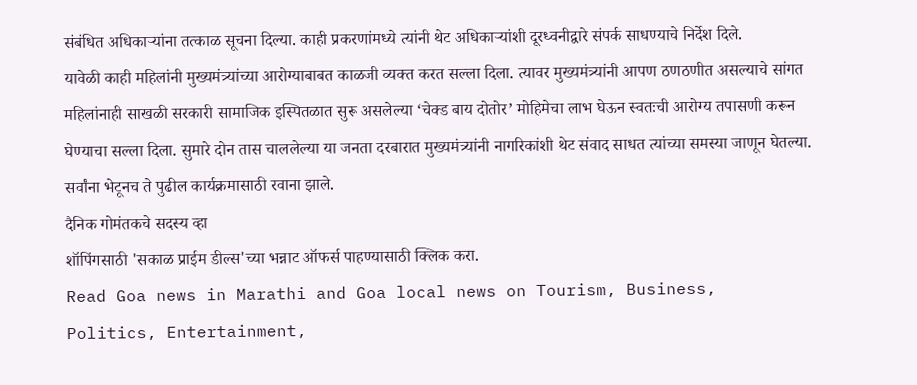संबंधित अधिकाऱ्यांना तत्काळ सूचना दिल्या. काही प्रकरणांमध्ये त्यांनी थेट अधिकाऱ्यांशी दूरध्वनीद्वारे संपर्क साधण्याचे निर्देश दिले.
यावेळी काही महिलांनी मुख्यमंत्र्यांच्या आरोग्याबाबत काळजी व्यक्त करत सल्ला दिला. त्यावर मुख्यमंत्र्यांनी आपण ठणठणीत असल्याचे सांगत महिलांनाही साखळी सरकारी सामाजिक इस्पितळात सुरू असलेल्या ‘चेक्ड बाय दोतोर’ मोहिमेचा लाभ घेऊन स्वतःची आरोग्य तपासणी करून घेण्याचा सल्ला दिला. सुमारे दोन तास चाललेल्या या जनता दरबारात मुख्यमंत्र्यांनी नागरिकांशी थेट संवाद साधत त्यांच्या समस्या जाणून घेतल्या. सर्वांना भेटूनच ते पुढील कार्यक्रमासाठी रवाना झाले.
दैनिक गोमंतकचे सदस्य व्हा
शॉपिंगसाठी 'सकाळ प्राईम डील्स'च्या भन्नाट ऑफर्स पाहण्यासाठी क्लिक करा.
Read Goa news in Marathi and Goa local news on Tourism, Business, Politics, Entertainment,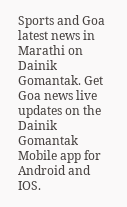Sports and Goa latest news in Marathi on Dainik Gomantak. Get Goa news live updates on the Dainik Gomantak Mobile app for Android and IOS.